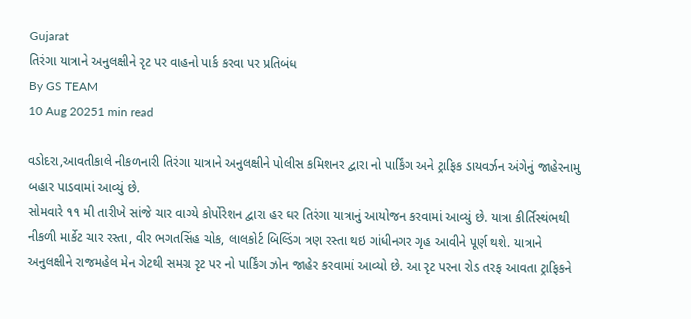Gujarat
તિરંગા યાત્રાને અનુલક્ષીને રૃટ પર વાહનો પાર્ક કરવા પર પ્રતિબંધ
By GS TEAM
10 Aug 20251 min read

વડોદરા,આવતીકાલે નીકળનારી તિરંગા યાત્રાને અનુલક્ષીને પોલીસ કમિશનર દ્વારા નો પાર્કિંગ અને ટ્રાફિક ડાયવર્ઝન અંગેનું જાહેરનામુ બહાર પાડવામાં આવ્યું છે.
સોમવારે ૧૧ મી તારીખે સાંજે ચાર વાગ્યે કોર્પોરેશન દ્વારા હર ઘર તિરંગા યાત્રાનું આયોજન કરવામાં આવ્યું છે. યાત્રા કીર્તિસ્થંભથી નીકળી માર્કેટ ચાર રસ્તા, વીર ભગતસિંહ ચોક, લાલકોર્ટ બિલ્ડિંગ ત્રણ રસ્તા થઇ ગાંધીનગર ગૃહ આવીને પૂર્ણ થશે. યાત્રાને અનુલક્ષીને રાજમહેલ મેન ગેટથી સમગ્ર રૃટ પર નો પાર્કિંગ ઝોન જાહેર કરવામાં આવ્યો છે. આ રૃટ પરના રોડ તરફ આવતા ટ્રાફિકને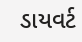ડાયવર્ટ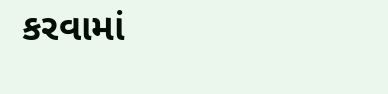કરવામાં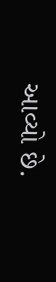આવ્યો છે.